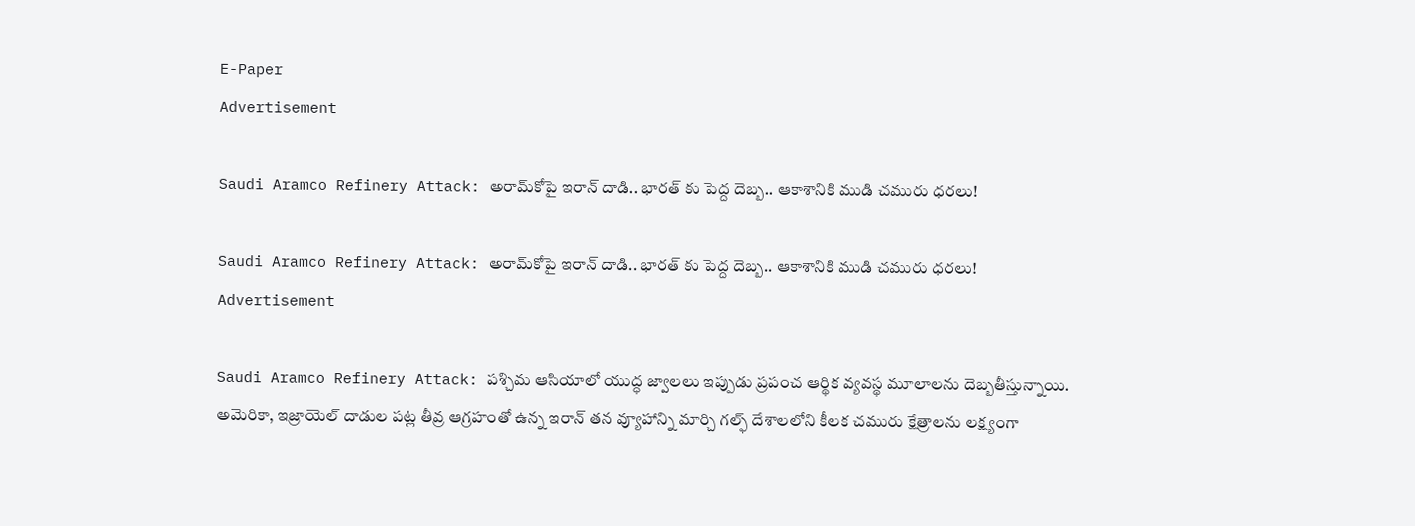E-Paper
Advertisement

Saudi Aramco Refinery Attack: అరామ్‌కోపై ఇరాన్ దాడి.. భారత్ కు పెద్ద దెబ్బ.. ఆకాశానికి ముడి చమురు ధరలు!

Saudi Aramco Refinery Attack: అరామ్‌కోపై ఇరాన్ దాడి.. భారత్ కు పెద్ద దెబ్బ.. ఆకాశానికి ముడి చమురు ధరలు!
Advertisement

Saudi Aramco Refinery Attack: పశ్చిమ ఆసియాలో యుద్ధ జ్వాలలు ఇప్పుడు ప్రపంచ ఆర్థిక వ్యవస్థ మూలాలను దెబ్బతీస్తున్నాయి. అమెరికా, ఇజ్రాయెల్ దాడుల పట్ల తీవ్ర ఆగ్రహంతో ఉన్న ఇరాన్ తన వ్యూహాన్ని మార్చి గల్ఫ్ దేశాలలోని కీలక చమురు క్షేత్రాలను లక్ష్యంగా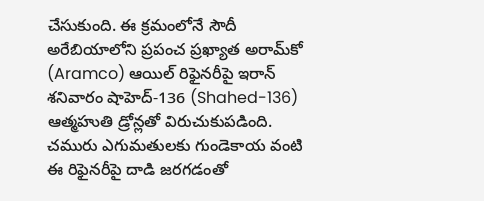చేసుకుంది. ఈ క్రమంలోనే సౌదీ అరేబియాలోని ప్రపంచ ప్రఖ్యాత అరామ్‌కో (Aramco) ఆయిల్ రిఫైనరీపై ఇరాన్ శనివారం షాహెద్-136 (Shahed-136) ఆత్మహుతి డ్రోన్లతో విరుచుకుపడింది. చమురు ఎగుమతులకు గుండెకాయ వంటి ఈ రిఫైనరీపై దాడి జరగడంతో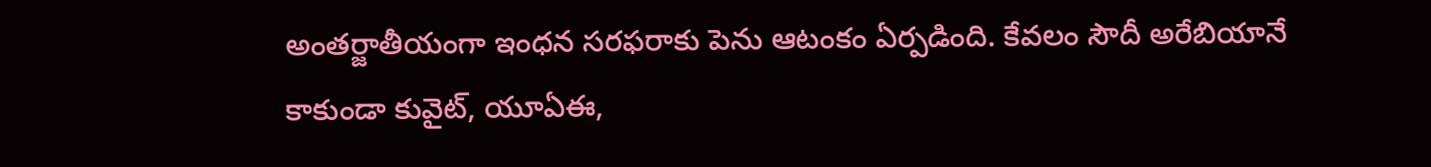అంతర్జాతీయంగా ఇంధన సరఫరాకు పెను ఆటంకం ఏర్పడింది. కేవలం సౌదీ అరేబియానే కాకుండా కువైట్, యూఏఈ,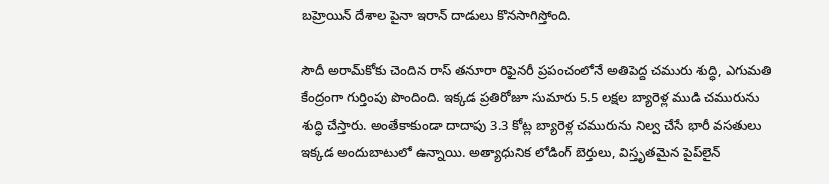బహ్రెయిన్ దేశాల పైనా ఇరాన్ దాడులు కొనసాగిస్తోంది.

సౌదీ అరామ్‌కోకు చెందిన రాస్ తనూరా రిఫైనరీ ప్రపంచంలోనే అతిపెద్ద చమురు శుద్ధి, ఎగుమతి కేంద్రంగా గుర్తింపు పొందింది. ఇక్కడ ప్రతిరోజూ సుమారు 5.5 లక్షల బ్యారెళ్ల ముడి చమురును శుద్ధి చేస్తారు. అంతేకాకుండా దాదాపు 3.3 కోట్ల బ్యారెళ్ల చమురును నిల్వ చేసే భారీ వసతులు ఇక్కడ అందుబాటులో ఉన్నాయి. అత్యాధునిక లోడింగ్ బెర్తులు, విస్తృతమైన పైప్‌లైన్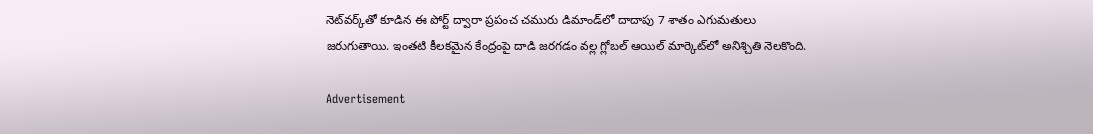నెట్‌వర్క్‌తో కూడిన ఈ పోర్ట్ ద్వారా ప్రపంచ చమురు డిమాండ్‌లో దాదాపు 7 శాతం ఎగుమతులు జరుగుతాయి. ఇంతటి కీలకమైన కేంద్రంపై దాడి జరగడం వల్ల గ్లోబల్ ఆయిల్ మార్కెట్‌లో అనిశ్చితి నెలకొంది.

Advertisement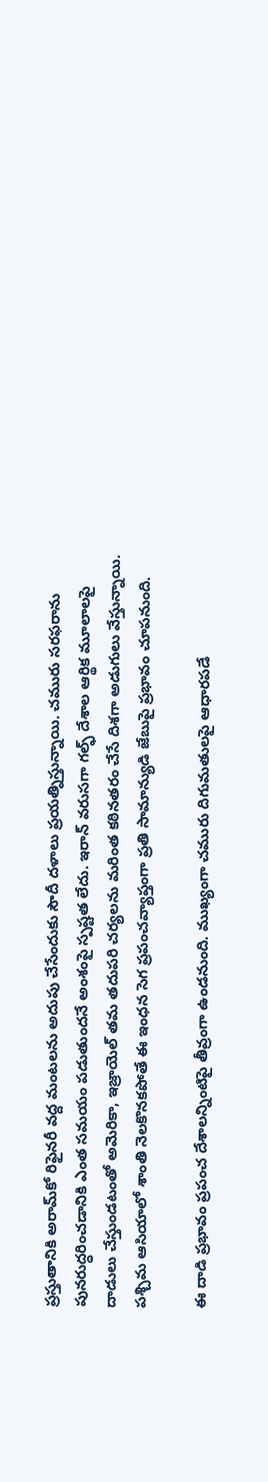ప్రస్తుతానికి అరామ్‌కో రిఫైనరీ వద్ద మంటలను అదుపు చేసేందుకు సౌదీ దళాలు ప్రయత్నిస్తున్నాయి. చమురు సరఫరాను పునరుద్ధరించడానికి ఎంత సమయం పడుతుందనే అంశంపై స్పష్టత లేదు. ఇరాన్ వరుసగా గల్ఫ్ దేశాల ఆర్థిక మూలాలపై దాడులు చేస్తుండటంతో అమెరికా, ఇజ్రాయెల్ తమ తదుపరి చర్యలను మరింత కఠినతరం చేసే దిశగా అడుగులు వేస్తున్నాయి. పశ్చిమ ఆసియాలో శాంతి నెలకొనకపోతే ఈ ఇంధన సెగ ప్రపంచవ్యాప్తంగా ప్రతి సామాన్యుడి జేబుపై ప్రభావం చూపనుంది.

ఈ దాడి ప్రభావం ప్రపంచ దేశాలన్నింటిపై తీవ్రంగా ఉండనుంది. ముఖ్యంగా చమురు దిగుమతులపై ఆధారపడే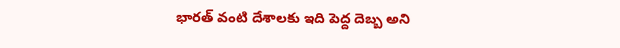భారత్ వంటి దేశాలకు ఇది పెద్ద దెబ్బ అని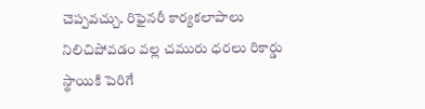చెప్పవచ్చు. రిఫైనరీ కార్యకలాపాలు నిలిచిపోవడం వల్ల చమురు ధరలు రికార్డు స్థాయికి పెరిగే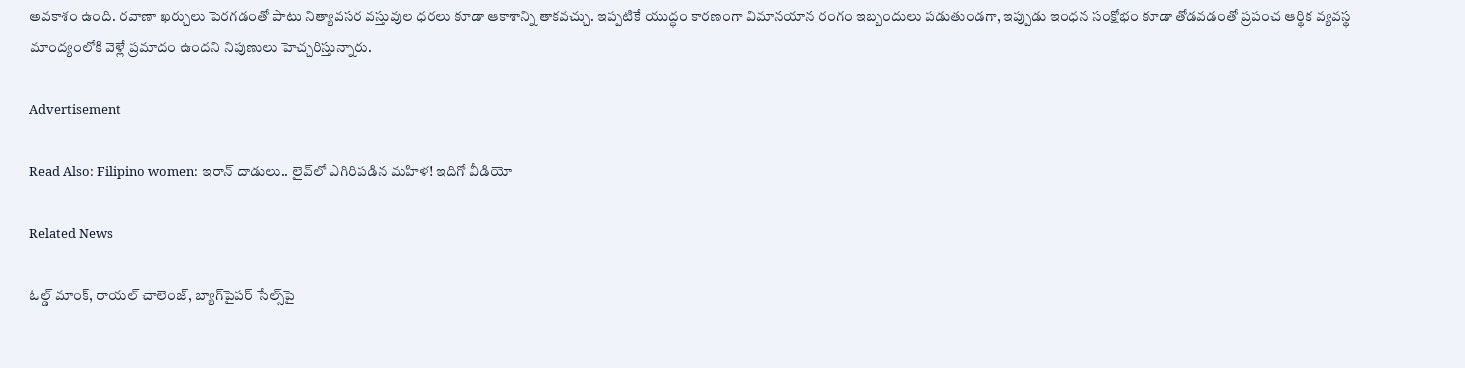అవకాశం ఉంది. రవాణా ఖర్చులు పెరగడంతో పాటు నిత్యావసర వస్తువుల ధరలు కూడా ఆకాశాన్ని తాకవచ్చు. ఇప్పటికే యుద్ధం కారణంగా విమానయాన రంగం ఇబ్బందులు పడుతుండగా, ఇప్పుడు ఇంధన సంక్షోభం కూడా తోడవడంతో ప్రపంచ ఆర్థిక వ్యవస్థ మాంద్యంలోకి వెళ్లే ప్రమాదం ఉందని నిపుణులు హెచ్చరిస్తున్నారు.

Advertisement

Read Also: Filipino women: ఇరాన్ దాడులు.. లైవ్‌లో ఎగిరిపడిన మహిళ! ఇదిగో వీడియో

Related News

ఓల్డ్ మాంక్, రాయల్ చాలెంజ్, బ్యాగ్‌పైపర్ సేల్స్‌పై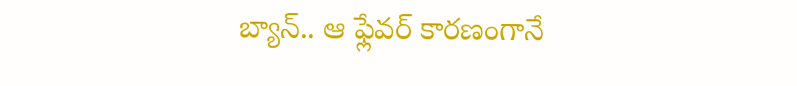బ్యాన్.. ఆ ఫ్లేవర్ కారణంగానే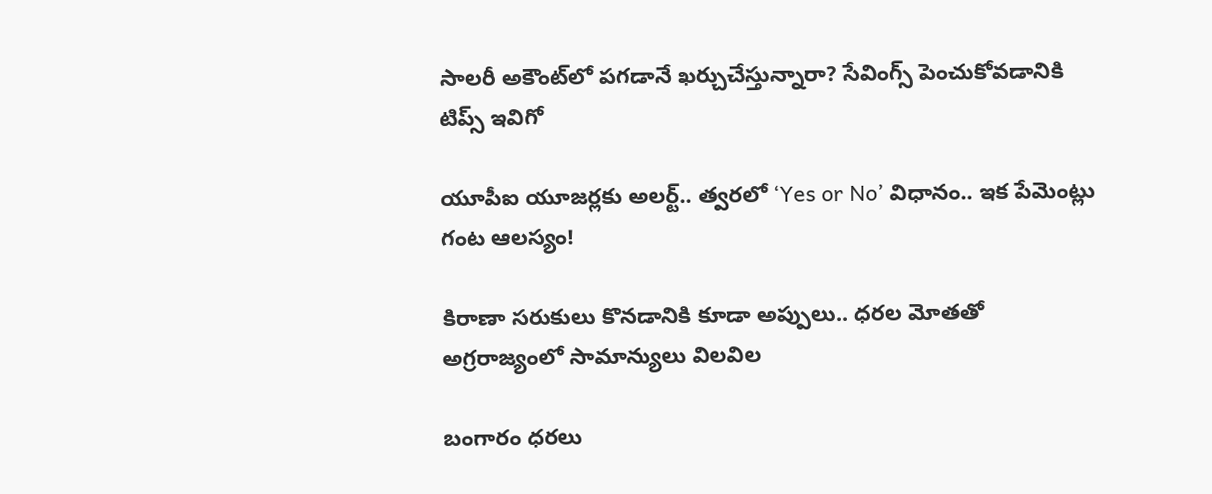సాలరీ అకౌంట్‌లో పగడానే ఖర్చుచేస్తున్నారా? సేవింగ్స్ పెంచుకోవడానికి టిప్స్ ఇవిగో

యూపీఐ యూజర్లకు అలర్ట్.. త్వరలో ‘Yes or No’ విధానం.. ఇక పేమెంట్లు గంట ఆలస్యం!

కిరాణా సరుకులు కొనడానికి కూడా అప్పులు.. ధరల మోతతో అగ్రరాజ్యంలో సామాన్యులు విలవిల

బంగారం ధరలు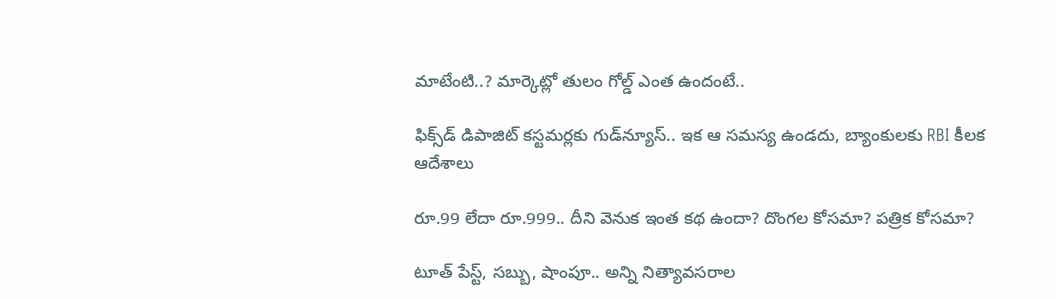మాటేంటి..? మార్కెట్లో తులం గోల్డ్ ఎంత ఉందంటే..

ఫిక్స్‌డ్ డిపాజిట్ కస్టమర్లకు గుడ్‌న్యూస్.. ఇక ఆ సమస్య ఉండదు, బ్యాంకులకు RBI కీలక ఆదేశాలు

రూ.99 లేదా రూ.999.. దీని వెనుక ఇంత కథ ఉందా? దొంగల కోసమా? పత్రిక కోసమా?

టూత్ పేస్ట్, సబ్బు, షాంపూ.. అన్ని నిత్యావసరాల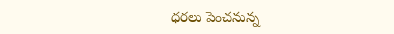ధరలు పెంచనున్న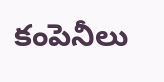కంపెనీలు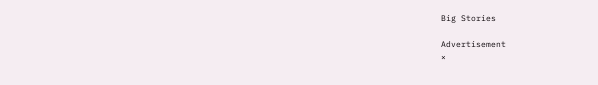Big Stories

Advertisement
×